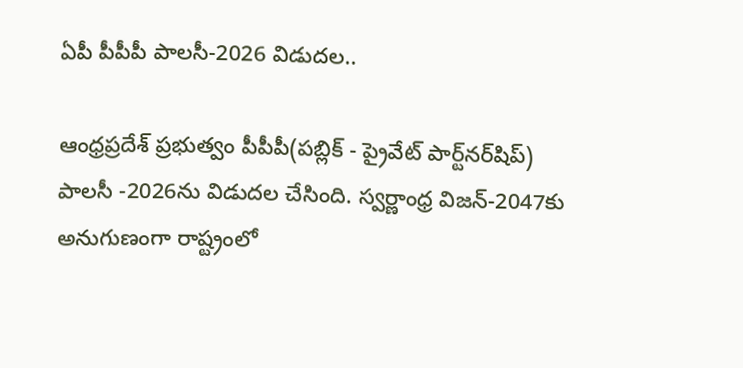ఏపీ పీపీపీ పాలసీ-2026 విడుదల..

ఆంధ్రప్రదేశ్ ప్రభుత్వం పీపీపీ(పబ్లిక్ - ప్రైవేట్ పార్ట్‌నర్‌షిప్) పాలసీ -2026ను విడుదల చేసింది. స్వర్ణాంధ్ర విజన్-2047కు అనుగుణంగా రాష్ట్రంలో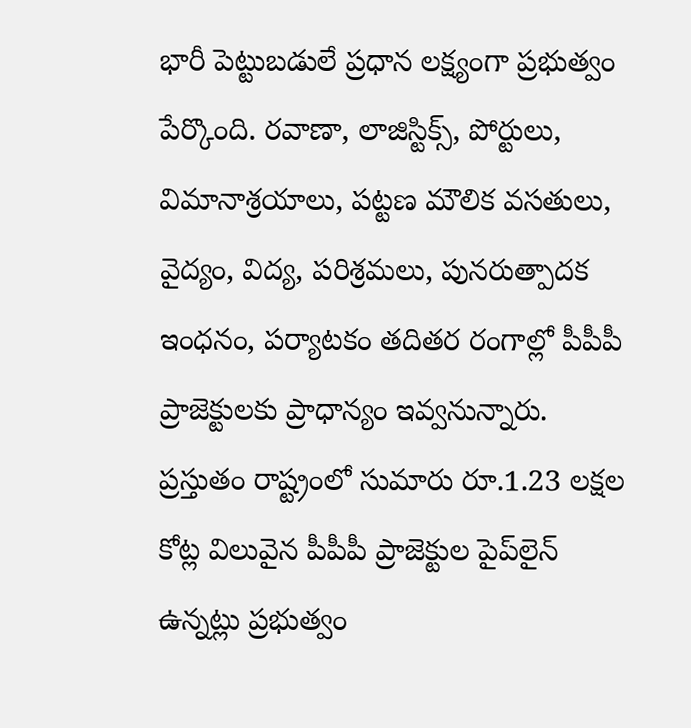భారీ పెట్టుబడులే ప్రధాన లక్ష్యంగా ప్రభుత్వం పేర్కొంది. రవాణా, లాజిస్టిక్స్, పోర్టులు, విమానాశ్రయాలు, పట్టణ మౌలిక వసతులు, వైద్యం, విద్య, పరిశ్రమలు, పునరుత్పాదక ఇంధనం, పర్యాటకం తదితర రంగాల్లో పీపీపీ ప్రాజెక్టులకు ప్రాధాన్యం ఇవ్వనున్నారు. ప్రస్తుతం రాష్ట్రంలో సుమారు రూ.1.23 లక్షల కోట్ల విలువైన పీపీపీ ప్రాజెక్టుల పైప్‌లైన్ ఉన్నట్లు ప్రభుత్వం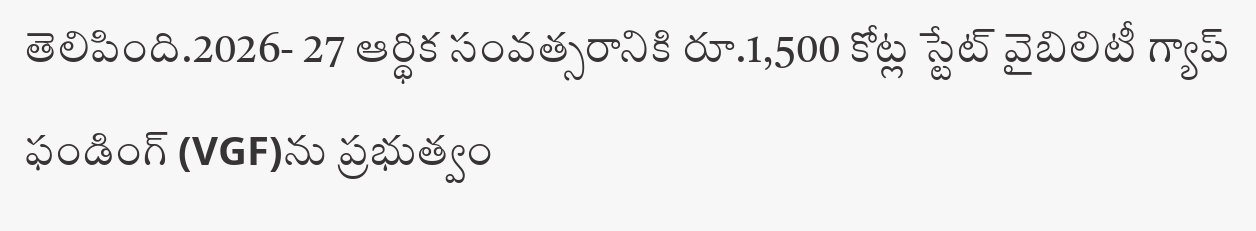తెలిపింది.2026- 27 ఆర్థిక సంవత్సరానికి రూ.1,500 కోట్ల స్టేట్ వైబిలిటీ గ్యాప్ ఫండింగ్ (VGF)ను ప్రభుత్వం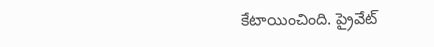కేటాయించింది. ప్రైవేట్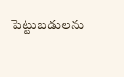పెట్టుబడులను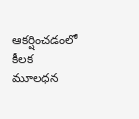ఆకర్షించడంలో కీలక మూలధన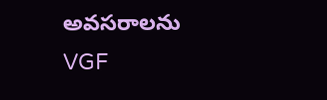అవసరాలను VGF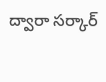ద్వారా సర్కార్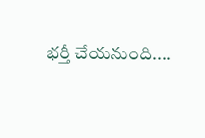భర్తీ చేయనుంది....